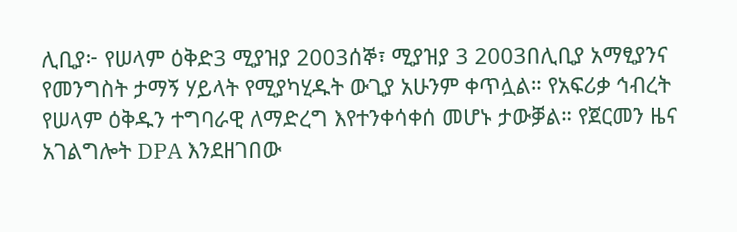ሊቢያ፦ የሠላም ዕቅድ3 ሚያዝያ 2003ሰኞ፣ ሚያዝያ 3 2003በሊቢያ አማፂያንና የመንግስት ታማኝ ሃይላት የሚያካሂዱት ውጊያ አሁንም ቀጥሏል። የአፍሪቃ ኅብረት የሠላም ዕቅዱን ተግባራዊ ለማድረግ እየተንቀሳቀሰ መሆኑ ታውቓል። የጀርመን ዜና አገልግሎት DPA እንደዘገበው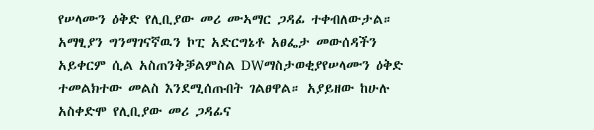የሠላሙን ዕቅድ የሊቢያው መሪ ሙኣማር ጋዳፊ ተቀብለውታል። አማፂያን ግንማገናኛዉን ኮፒ አድርግኔቶ አፀፌታ መውሰዳችን አይቀርም ሲል አስጠንቅቓልምስል DWማስታወቂያየሠላሙን ዕቅድ ተመልክተው መልስ እንደሚሰጡበት ገልፀዋል። አያይዘው ከሁሉ አስቀድሞ የሊቢያው መሪ ጋዳፊና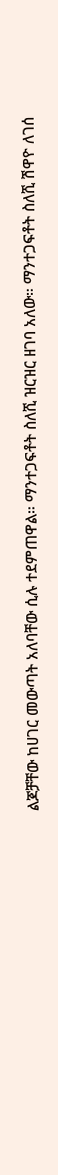ልጆቻቸው ከሀገር መውጣት አለባቸው ሲሉ ተደምጠዋል። ማንተጋፍቶት ስለሺ ዝርዝር ዘገባ አለው። ማንተጋፍቶት ስለሺ ሽዋዮ ለገሰ